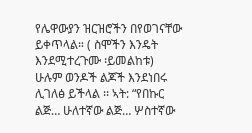የሌዋውያን ዝርዝሮችን በየወገናቸው ይቀጥላል። ( ስሞችን እንዴት እንደሚተረጉሙ ፡ይመልከቱ)
ሁሉም ወንዶች ልጆች እንደነበሩ ሊገለፅ ይችላል ፡፡ ኣት: “የበኩር ልጅ… ሁለተኛው ልጅ… ሦስተኛው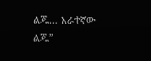ልጁ… አራተኛው ልጁ”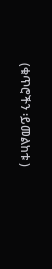(ቁጥሮችን ፡ይመልከቱ )